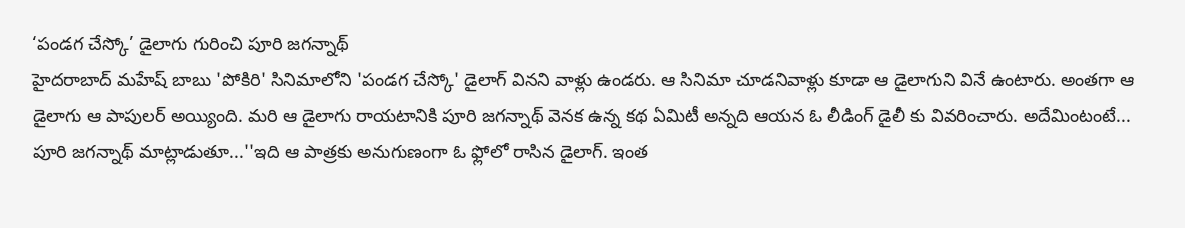‘పండగ చేస్కో’ డైలాగు గురించి పూరి జగన్నాథ్
హైదరాబాద్ మహేష్ బాబు 'పోకిరి' సినిమాలోని 'పండగ చేస్కో' డైలాగ్ వినని వాళ్లు ఉండరు. ఆ సినిమా చూడనివాళ్లు కూడా ఆ డైలాగుని వినే ఉంటారు. అంతగా ఆ డైలాగు ఆ పాపులర్ అయ్యింది. మరి ఆ డైలాగు రాయటానికి పూరి జగన్నాథ్ వెనక ఉన్న కథ ఏమిటీ అన్నది ఆయన ఓ లీడింగ్ డైలీ కు వివరించారు. అదేమింటంటే...
పూరి జగన్నాథ్ మాట్లాడుతూ...''ఇది ఆ పాత్రకు అనుగుణంగా ఓ ఫ్లోలో రాసిన డైలాగ్. ఇంత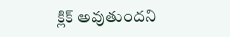క్లిక్ అవుతుందని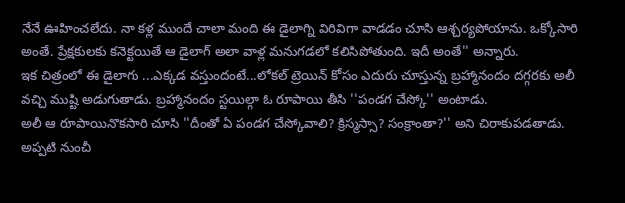నేనే ఊహించలేదు. నా కళ్ల ముందే చాలా మంది ఈ డైలాగ్ని విరివిగా వాడడం చూసి ఆశ్చర్యపోయాను. ఒక్కోసారి అంతే. ప్రేక్షకులకు కనెక్టయితే ఆ డైలాగ్ అలా వాళ్ల మనుగడలో కలిసిపోతుంది. ఇదీ అంతే'' అన్నారు.
ఇక చిత్రంలో ఈ డైలాగు ...ఎక్కడ వస్తుందంటే...లోకల్ ట్రెయిన్ కోసం ఎదురు చూస్తున్న బ్రహ్మానందం దగ్గరకు అలీ వచ్చి ముష్టి అడుగుతాడు. బ్రహ్మానందం స్టయిల్గా ఓ రూపాయి తీసి ''పండగ చేస్కో'' అంటాడు.
అలీ ఆ రూపాయినొకసారి చూసి ''దీంతో ఏ పండగ చేస్కోవాలి? క్రిస్మస్సా? సంక్రాంతా?'' అని చిరాకుపడతాడు. అప్పటి నుంచీ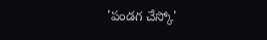'పండగ చేస్కో'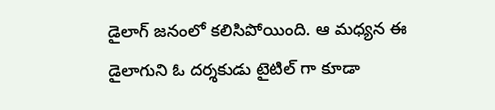డైలాగ్ జనంలో కలిసిపోయింది. ఆ మధ్యన ఈ డైలాగుని ఓ దర్శకుడు టైటిల్ గా కూడా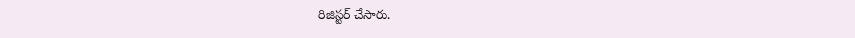రిజిస్టర్ చేసారు.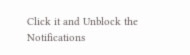Click it and Unblock the Notifications